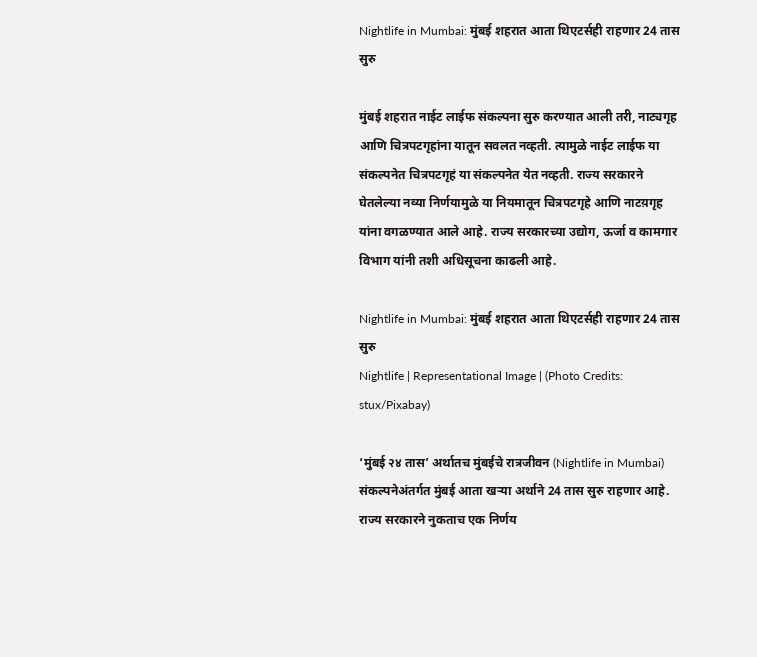Nightlife in Mumbai: मुंबई शहरात आता थिएटर्सही राहणार 24 तास सुरु

मुंबई शहरात नाईट लाईफ संकल्पना सुरु करण्यात आली तरी, नाट्यगृह आणि चित्रपटगृहांना यातून सवलत नव्हती. त्यामुळे नाईट लाईफ या संकल्पनेत चित्रपटगृहं या संकल्पनेत येत नव्हती. राज्य सरकारने घेतलेल्या नव्या निर्णयामुळे या नियमातून चित्रपटगृहे आणि नाटय़गृह यांना वगळण्यात आले आहे. राज्य सरकारच्या उद्योग, ऊर्जा व कामगार विभाग यांनी तशी अधिसूचना काढली आहे.

Nightlife in Mumbai: मुंबई शहरात आता थिएटर्सही राहणार 24 तास सुरु
Nightlife | Representational Image | (Photo Credits: stux/Pixabay)

‘मुंबई २४ तास’ अर्थातच मुंबईचे रात्रजीवन (Nightlife in Mumbai) संकल्पनेअंतर्गत मुंबई आता खऱ्या अर्थाने 24 तास सुरु राहणार आहे. राज्य सरकारने नुकताच एक निर्णय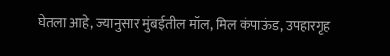घेतला आहे, ज्यानुसार मुंबईतील मॉल, मिल कंपाऊंड, उपहारगृह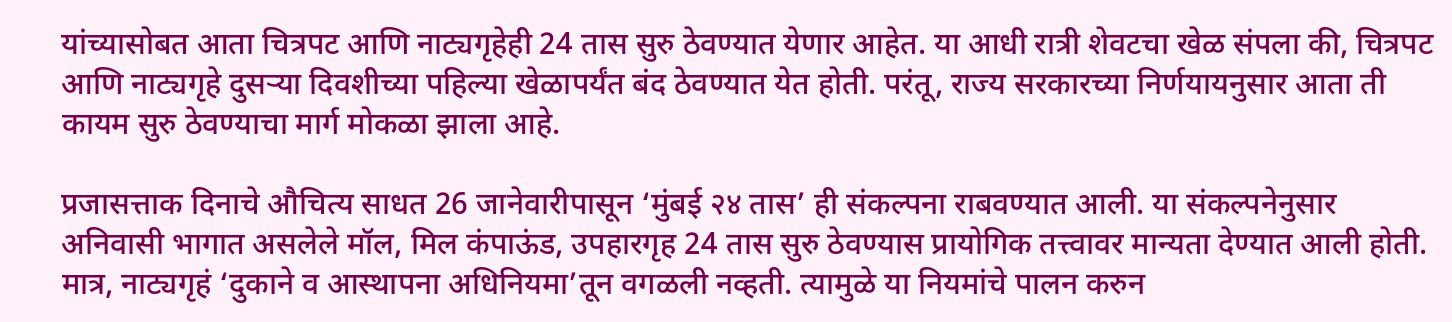यांच्यासोबत आता चित्रपट आणि नाट्यगृहेही 24 तास सुरु ठेवण्यात येणार आहेत. या आधी रात्री शेवटचा खेळ संपला की, चित्रपट आणि नाट्यगृहे दुसऱ्या दिवशीच्या पहिल्या खेळापर्यंत बंद ठेवण्यात येत होती. परंतू, राज्य सरकारच्या निर्णयायनुसार आता ती कायम सुरु ठेवण्याचा मार्ग मोकळा झाला आहे.

प्रजासत्ताक दिनाचे औचित्य साधत 26 जानेवारीपासून ‘मुंबई २४ तास’ ही संकल्पना राबवण्यात आली. या संकल्पनेनुसार अनिवासी भागात असलेले मॉल, मिल कंपाऊंड, उपहारगृह 24 तास सुरु ठेवण्यास प्रायोगिक तत्त्वावर मान्यता देण्यात आली होती. मात्र, नाट्यगृहं ‘दुकाने व आस्थापना अधिनियमा’तून वगळली नव्हती. त्यामुळे या नियमांचे पालन करुन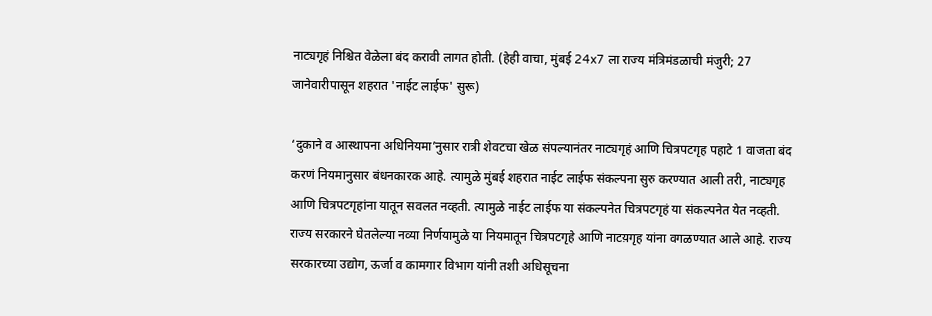नाट्यगृहं निश्चित वेळेला बंद करावी लागत होती. (हेही वाचा, मुंबई 24x7 ला राज्य मंत्रिमंडळाची मंजुरी; 27 जानेवारीपासून शहरात 'नाईट लाईफ' सुरू)

‘दुकाने व आस्थापना अधिनियमा’नुसार रात्री शेवटचा खेळ संपल्यानंतर नाट्यगृहं आणि चित्रपटगृह पहाटे 1 वाजता बंद करणं नियमानुसार बंधनकारक आहे. त्यामुळे मुंबई शहरात नाईट लाईफ संकल्पना सुरु करण्यात आली तरी, नाट्यगृह आणि चित्रपटगृहांना यातून सवलत नव्हती. त्यामुळे नाईट लाईफ या संकल्पनेत चित्रपटगृहं या संकल्पनेत येत नव्हती. राज्य सरकारने घेतलेल्या नव्या निर्णयामुळे या नियमातून चित्रपटगृहे आणि नाटय़गृह यांना वगळण्यात आले आहे. राज्य सरकारच्या उद्योग, ऊर्जा व कामगार विभाग यांनी तशी अधिसूचना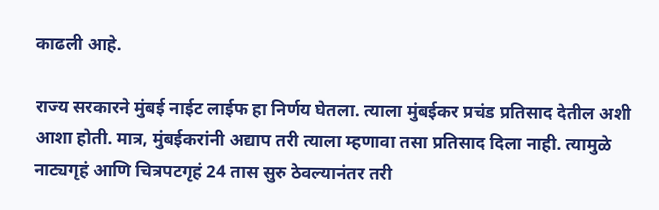काढली आहे.

राज्य सरकारने मुंबई नाईट लाईफ हा निर्णय घेतला. त्याला मुंबईकर प्रचंड प्रतिसाद देतील अशी आशा होती. मात्र, मुंबईकरांनी अद्याप तरी त्याला म्हणावा तसा प्रतिसाद दिला नाही. त्यामुळे नाट्यगृहं आणि चित्रपटगृहं 24 तास सुरु ठेवल्यानंतर तरी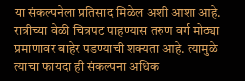या संकल्पनेला प्रतिसाद मिळेल अशी आशा आहे. रात्रीच्या वेळी चित्रपट पाहण्यास तरुण वर्ग मोठ्या प्रमाणावर बाहेर पडण्याची शक्यता आहे. त्यामुळे त्याचा फायदा ही संकल्पना अधिक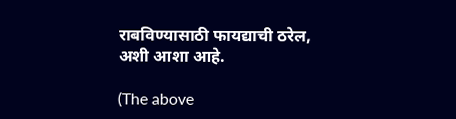राबविण्यासाठी फायद्याची ठरेल, अशी आशा आहे.

(The above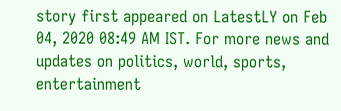story first appeared on LatestLY on Feb 04, 2020 08:49 AM IST. For more news and updates on politics, world, sports, entertainment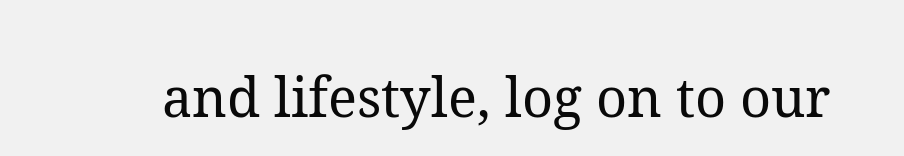and lifestyle, log on to our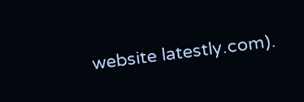website latestly.com).